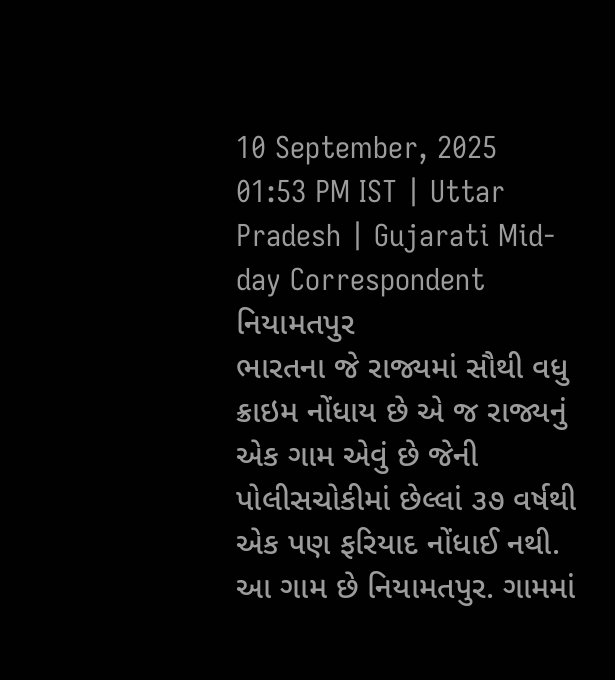10 September, 2025 01:53 PM IST | Uttar Pradesh | Gujarati Mid-day Correspondent
નિયામતપુર
ભારતના જે રાજ્યમાં સૌથી વધુ ક્રાઇમ નોંધાય છે એ જ રાજ્યનું એક ગામ એવું છે જેની પોલીસચોકીમાં છેલ્લાં ૩૭ વર્ષથી એક પણ ફરિયાદ નોંધાઈ નથી. આ ગામ છે નિયામતપુર. ગામમાં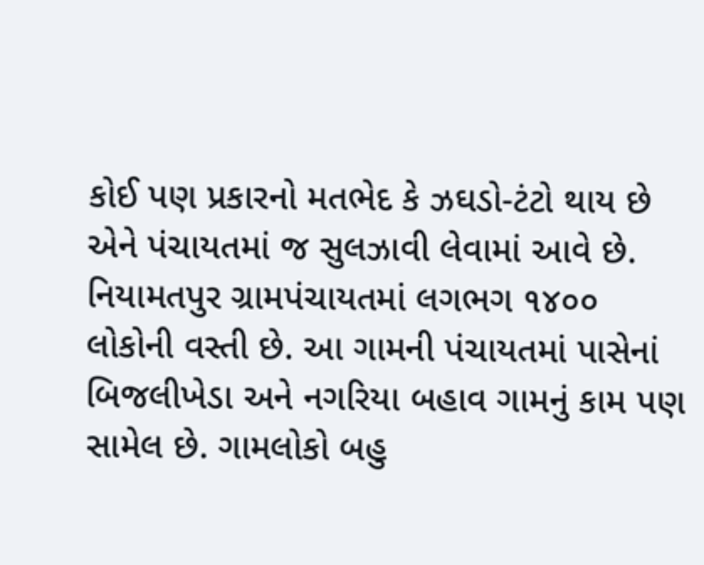કોઈ પણ પ્રકારનો મતભેદ કે ઝઘડો-ટંટો થાય છે એને પંચાયતમાં જ સુલઝાવી લેવામાં આવે છે. નિયામતપુર ગ્રામપંચાયતમાં લગભગ ૧૪૦૦ લોકોની વસ્તી છે. આ ગામની પંચાયતમાં પાસેનાં બિજલીખેડા અને નગરિયા બહાવ ગામનું કામ પણ સામેલ છે. ગામલોકો બહુ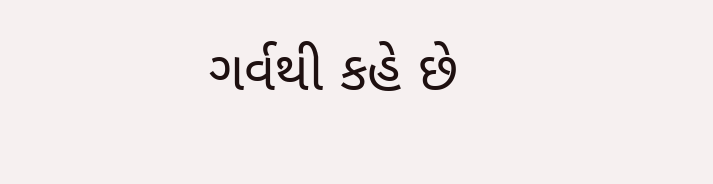ગર્વથી કહે છે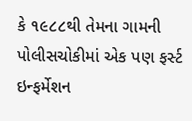કે ૧૯૮૮થી તેમના ગામની પોલીસચોકીમાં એક પણ ફર્સ્ટ ઇન્ફર્મેશન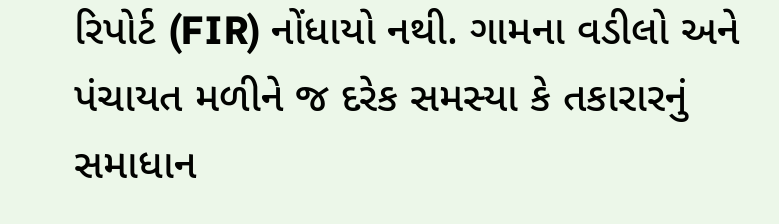રિપોર્ટ (FIR) નોંધાયો નથી. ગામના વડીલો અને પંચાયત મળીને જ દરેક સમસ્યા કે તકારારનું સમાધાન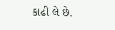કાઢી લે છે.